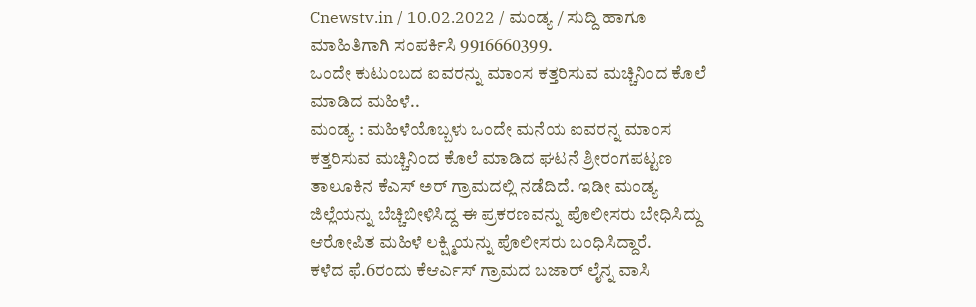Cnewstv.in / 10.02.2022 / ಮಂಡ್ಯ / ಸುದ್ದಿ ಹಾಗೂ ಮಾಹಿತಿಗಾಗಿ ಸಂಪರ್ಕಿಸಿ 9916660399.
ಒಂದೇ ಕುಟುಂಬದ ಐವರನ್ನು ಮಾಂಸ ಕತ್ತರಿಸುವ ಮಚ್ಚಿನಿಂದ ಕೊಲೆ ಮಾಡಿದ ಮಹಿಳೆ..
ಮಂಡ್ಯ : ಮಹಿಳೆಯೊಬ್ಬಳು ಒಂದೇ ಮನೆಯ ಐವರನ್ನ ಮಾಂಸ ಕತ್ತರಿಸುವ ಮಚ್ಚಿನಿಂದ ಕೊಲೆ ಮಾಡಿದ ಘಟನೆ ಶ್ರೀರಂಗಪಟ್ಟಣ ತಾಲೂಕಿನ ಕೆಎಸ್ ಅರ್ ಗ್ರಾಮದಲ್ಲಿ ನಡೆದಿದೆ. ಇಡೀ ಮಂಡ್ಯ ಜಿಲ್ಲೆಯನ್ನು ಬೆಚ್ಚಿಬೀಳಿಸಿದ್ದ ಈ ಪ್ರಕರಣವನ್ನು ಪೊಲೀಸರು ಬೇಧಿಸಿದ್ದು ಆರೋಪಿತ ಮಹಿಳೆ ಲಕ್ಷ್ಮಿಯನ್ನು ಪೊಲೀಸರು ಬಂಧಿಸಿದ್ದಾರೆ.
ಕಳೆದ ಫೆ.6ರಂದು ಕೆಆರ್ಎಸ್ ಗ್ರಾಮದ ಬಜಾರ್ ಲೈನ್ನ ವಾಸಿ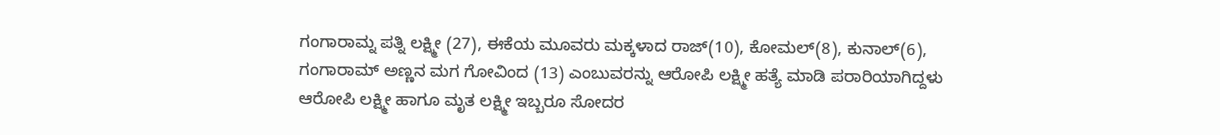ಗಂಗಾರಾಮ್ನ ಪತ್ನಿ ಲಕ್ಷ್ಮೀ (27), ಈಕೆಯ ಮೂವರು ಮಕ್ಕಳಾದ ರಾಜ್(10), ಕೋಮಲ್(8), ಕುನಾಲ್(6), ಗಂಗಾರಾಮ್ ಅಣ್ಣನ ಮಗ ಗೋವಿಂದ (13) ಎಂಬುವರನ್ನು ಆರೋಪಿ ಲಕ್ಷ್ಮೀ ಹತ್ಯೆ ಮಾಡಿ ಪರಾರಿಯಾಗಿದ್ದಳು
ಆರೋಪಿ ಲಕ್ಷ್ಮೀ ಹಾಗೂ ಮೃತ ಲಕ್ಷ್ಮೀ ಇಬ್ಬರೂ ಸೋದರ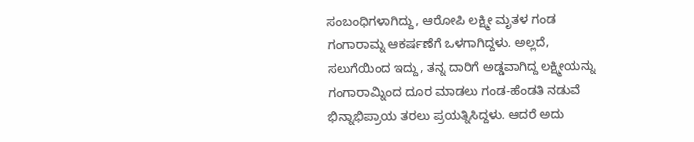ಸಂಬಂಧಿಗಳಾಗಿದ್ದು, ಆರೋಪಿ ಲಕ್ಷ್ಮೀ ಮೃತಳ ಗಂಡ ಗಂಗಾರಾಮ್ನ ಆಕರ್ಷಣೆಗೆ ಒಳಗಾಗಿದ್ದಳು. ಅಲ್ಲದೆ, ಸಲುಗೆಯಿಂದ ಇದ್ದು, ತನ್ನ ದಾರಿಗೆ ಅಡ್ಡವಾಗಿದ್ದ ಲಕ್ಷ್ಮೀಯನ್ನು ಗಂಗಾರಾಮ್ನಿಂದ ದೂರ ಮಾಡಲು ಗಂಡ-ಹೆಂಡತಿ ನಡುವೆ ಭಿನ್ನಾಭಿಪ್ರಾಯ ತರಲು ಪ್ರಯತ್ನಿಸಿದ್ದಳು. ಆದರೆ ಅದು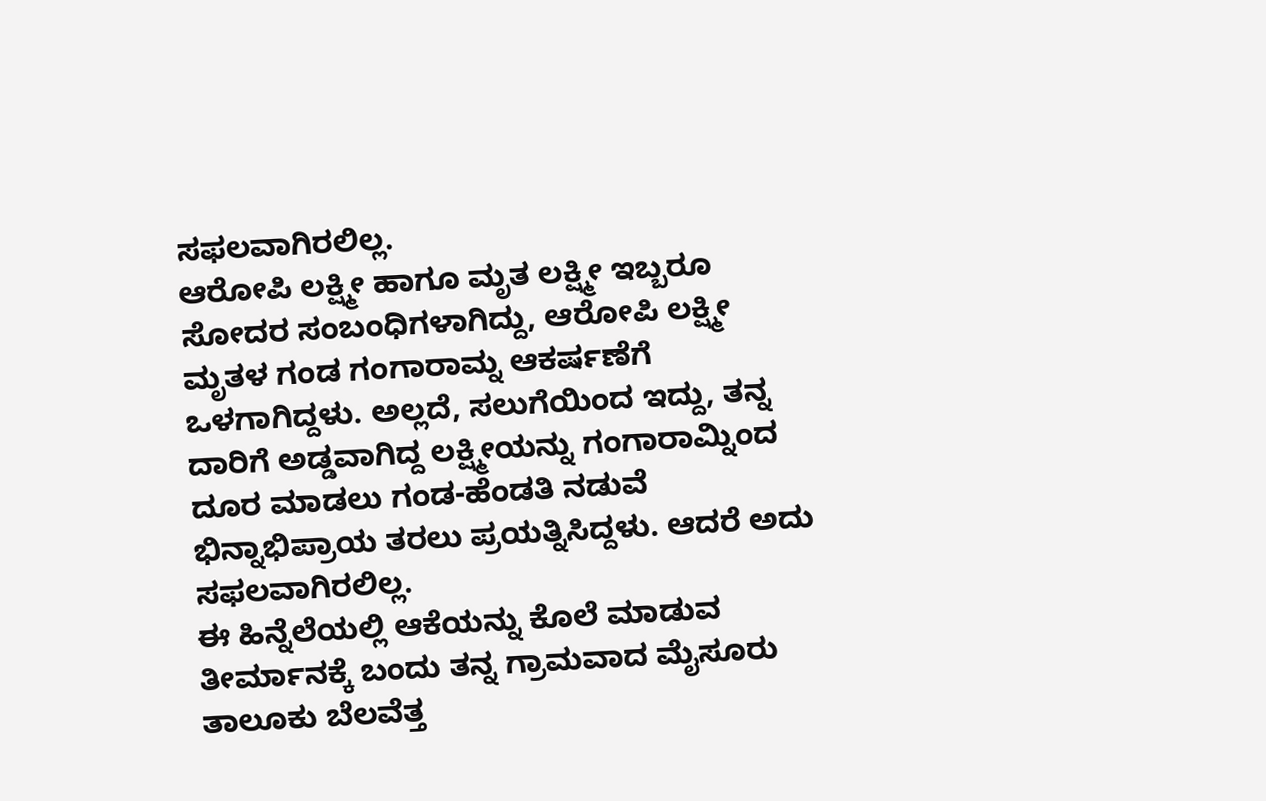ಸಫಲವಾಗಿರಲಿಲ್ಲ.
ಆರೋಪಿ ಲಕ್ಷ್ಮೀ ಹಾಗೂ ಮೃತ ಲಕ್ಷ್ಮೀ ಇಬ್ಬರೂ ಸೋದರ ಸಂಬಂಧಿಗಳಾಗಿದ್ದು, ಆರೋಪಿ ಲಕ್ಷ್ಮೀ ಮೃತಳ ಗಂಡ ಗಂಗಾರಾಮ್ನ ಆಕರ್ಷಣೆಗೆ ಒಳಗಾಗಿದ್ದಳು. ಅಲ್ಲದೆ, ಸಲುಗೆಯಿಂದ ಇದ್ದು, ತನ್ನ ದಾರಿಗೆ ಅಡ್ಡವಾಗಿದ್ದ ಲಕ್ಷ್ಮೀಯನ್ನು ಗಂಗಾರಾಮ್ನಿಂದ ದೂರ ಮಾಡಲು ಗಂಡ-ಹೆಂಡತಿ ನಡುವೆ ಭಿನ್ನಾಭಿಪ್ರಾಯ ತರಲು ಪ್ರಯತ್ನಿಸಿದ್ದಳು. ಆದರೆ ಅದು ಸಫಲವಾಗಿರಲಿಲ್ಲ.
ಈ ಹಿನ್ನೆಲೆಯಲ್ಲಿ ಆಕೆಯನ್ನು ಕೊಲೆ ಮಾಡುವ ತೀರ್ಮಾನಕ್ಕೆ ಬಂದು ತನ್ನ ಗ್ರಾಮವಾದ ಮೈಸೂರು ತಾಲೂಕು ಬೆಲವೆತ್ತ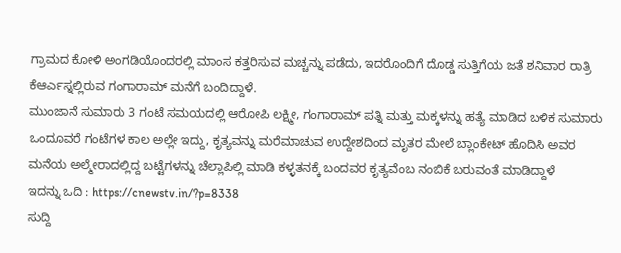ಗ್ರಾಮದ ಕೋಳಿ ಅಂಗಡಿಯೊಂದರಲ್ಲಿ ಮಾಂಸ ಕತ್ತರಿಸುವ ಮಚ್ಚನ್ನು ಪಡೆದು, ಇದರೊಂದಿಗೆ ದೊಡ್ಡ ಸುತ್ತಿಗೆಯ ಜತೆ ಶನಿವಾರ ರಾತ್ರಿ ಕೆಆರ್ಎಸ್ನಲ್ಲಿರುವ ಗಂಗಾರಾಮ್ ಮನೆಗೆ ಬಂದಿದ್ದಾಳೆ.
ಮುಂಜಾನೆ ಸುಮಾರು 3 ಗಂಟೆ ಸಮಯದಲ್ಲಿ ಆರೋಪಿ ಲಕ್ಷ್ಮೀ, ಗಂಗಾರಾಮ್ ಪತ್ನಿ ಮತ್ತು ಮಕ್ಕಳನ್ನು ಹತ್ಯೆ ಮಾಡಿದ ಬಳಿಕ ಸುಮಾರು ಒಂದೂವರೆ ಗಂಟೆಗಳ ಕಾಲ ಅಲ್ಲೇ ಇದ್ದು, ಕೃತ್ಯವನ್ನು ಮರೆಮಾಚುವ ಉದ್ದೇಶದಿಂದ ಮೃತರ ಮೇಲೆ ಬ್ಲಾಂಕೇಟ್ ಹೊದಿಸಿ ಅವರ ಮನೆಯ ಅಲ್ಮೇರಾದಲ್ಲಿದ್ದ ಬಟ್ಟೆಗಳನ್ನು ಚೆಲ್ಲಾಪಿಲ್ಲಿ ಮಾಡಿ ಕಳ್ಳತನಕ್ಕೆ ಬಂದವರ ಕೃತ್ಯವೆಂಬ ನಂಬಿಕೆ ಬರುವಂತೆ ಮಾಡಿದ್ದಾಳೆ
ಇದನ್ನು ಒದಿ : https://cnewstv.in/?p=8338
ಸುದ್ದಿ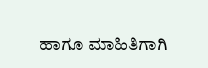ಹಾಗೂ ಮಾಹಿತಿಗಾಗಿ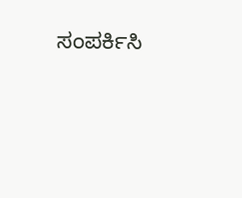ಸಂಪರ್ಕಿಸಿ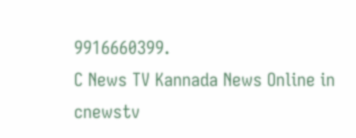9916660399.
C News TV Kannada News Online in cnewstv